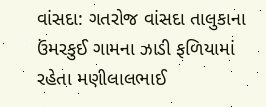વાંસદા: ગતરોજ વાંસદા તાલુકાના ઉંમરકુઈ ગામના ઝાડી ફળિયામાં રહેતા મણીલાલભાઈ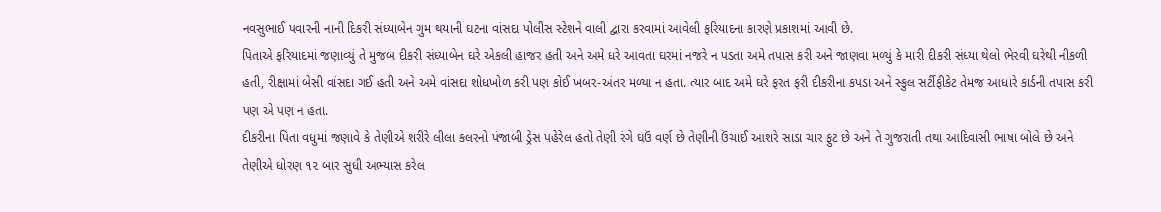નવસુભાઈ પવારની નાની દિકરી સંધ્યાબેન ગુમ થયાની ઘટના વાંસદા પોલીસ સ્ટેશને વાલી દ્વારા કરવામાં આવેલી ફરિયાદના કારણે પ્રકાશમાં આવી છે.
પિતાએ ફરિયાદમાં જણાવ્યું તે મુજબ દીકરી સંધ્યાબેન ઘરે એકલી હાજર હતી અને અમે ધરે આવતા ઘરમાં નજરે ન પડતા અમે તપાસ કરી અને જાણવા મળ્યું કે મારી દીકરી સંધ્યા થેલો ભેરવી ઘરેથી નીકળી હતી, રીક્ષામાં બેસી વાંસદા ગઈ હતી અને અમે વાંસદા શોધખોળ કરી પણ કોઈ ખબર-અંતર મળ્યા ન હતા. ત્યાર બાદ અમે ઘરે ફરત ફરી દીકરીના કપડા અને સ્કુલ સર્ટીફીકેટ તેમજ આધારે કાર્ડની તપાસ કરી પણ એ પણ ન હતા.
દીકરીના પિતા વધુમાં જણાવે કે તેણીએ શરીરે લીલા કલરનો પંજાબી ડ્રેસ પહેરેલ હતો તેણી રંગે ઘઉં વર્ણ છે તેણીની ઉંચાઈ આશરે સાડા ચાર ફુટ છે અને તે ગુજરાતી તથા આદિવાસી ભાષા બોલે છે અને તેણીએ ધોરણ ૧૨ બાર સુધી અભ્યાસ કરેલ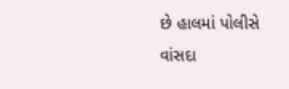છે હાલમાં પોલીસે વાંસદા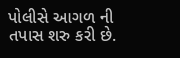પોલીસે આગળ ની તપાસ શરુ કરી છે.